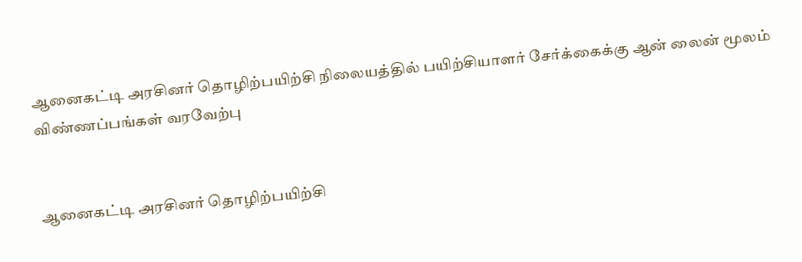ஆனைகட்டி அரசினர் தொழிற்பயிற்சி நிலையத்தில் பயிற்சியாளர் சேர்க்கைக்கு ஆன் லைன் மூலம் விண்ணப்பங்கள் வரவேற்பு


ஆனைகட்டி அரசினர் தொழிற்பயிற்சி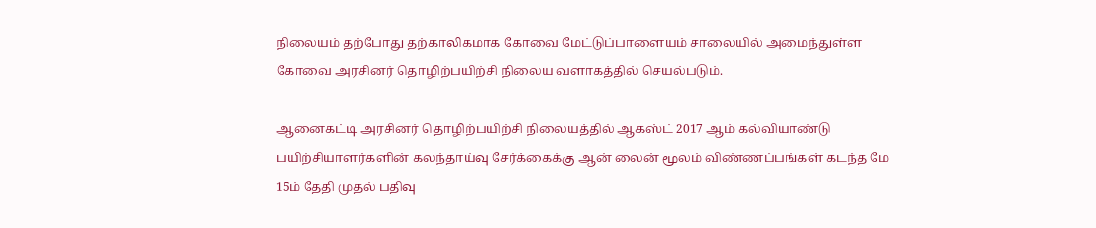நிலையம் தற்போது தற்காலிகமாக கோவை மேட்டுப்பாளையம் சாலையில் அமைந்துள்ள கோவை அரசினர் தொழிற்பயிற்சி நிலைய வளாகத்தில் செயல்படும்.

ஆனைகட்டி அரசினர் தொழிற்பயிற்சி நிலையத்தில் ஆகஸ்ட் 2017 ஆம் கல்வியாண்டு பயிற்சியாளர்களின் கலந்தாய்வு சேர்க்கைக்கு ஆன் லைன் மூலம் விண்ணப்பங்கள் கடந்த மே 15ம் தேதி முதல் பதிவு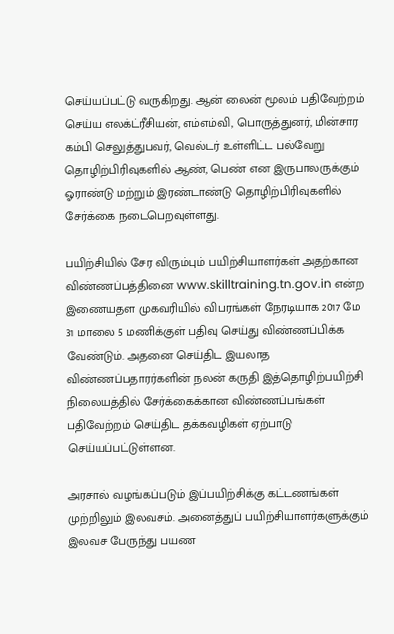செய்யப்பட்டு வருகிறது. ஆன் லைன் மூலம் பதிவேற்றம் செய்ய எலக்ட்ரீசியன், எம்எம்வி, பொருத்துனர், மின்சார கம்பி செலுத்துபவர், வெல்டர் உள்ளிட்ட பல்வேறு தொழிற்பிரிவுகளில் ஆண், பெண் என இருபாலருக்கும் ஓராண்டு மற்றும் இரண்டாண்டு தொழிற்பிரிவுகளில் சேர்க்கை நடைபெறவுள்ளது.

பயிற்சியில் சேர விரும்பும் பயிற்சியாளர்கள் அதற்கான விண்ணப்பத்தினை www.skilltraining.tn.gov.in என்ற இணையதள முகவரியில் விபரங்கள் நேரடியாக 2017 மே 31 மாலை 5 மணிக்குள் பதிவு செய்து விண்ணப்பிக்க வேண்டும். அதனை செய்திட இயலாத விண்ணப்பதாரர்களின் நலன் கருதி இத்தொழிற்பயிற்சி நிலையத்தில் சேர்க்கைக்கான விண்ணப்பங்கள் பதிவேற்றம் செய்திட தக்கவழிகள் ஏற்பாடு செய்யப்பட்டுள்ளன.

அரசால் வழங்கப்படும் இப்பயிற்சிக்கு கட்டணங்கள் முற்றிலும் இலவசம். அனைத்துப் பயிற்சியாளர்களுக்கும் இலவச பேருந்து பயண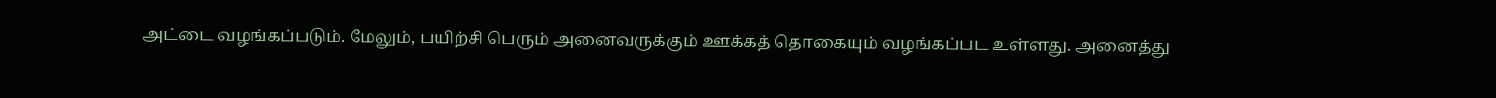அட்டை வழங்கப்படும். மேலும், பயிற்சி பெரும் அனைவருக்கும் ஊக்கத் தொகையும் வழங்கப்பட உள்ளது. அனைத்து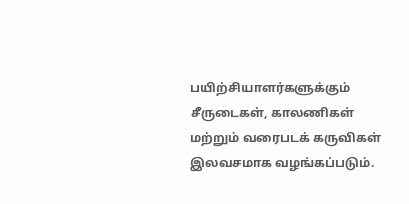பயிற்சியாளர்களுக்கும் சீருடைகள், காலணிகள் மற்றும் வரைபடக் கருவிகள் இலவசமாக வழங்கப்படும்.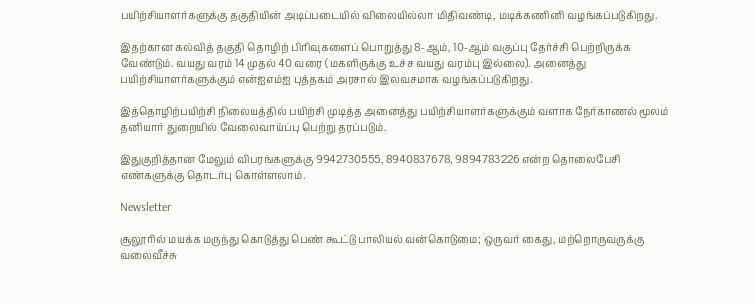பயிற்சியாளர்களுக்கு தகுதியின் அடிப்படையில் விலையில்லா மிதிவண்டி, மடிக்கணினி வழங்கப்படுகிறது.

இதற்கான கல்வித் தகுதி தொழிற் பிரிவுகளைப் பொறுத்து 8-ஆம், 10-ஆம் வகுப்பு தேர்ச்சி பெற்றிருக்க வேண்டும். வயது வரம் 14 முதல் 40 வரை (மகளிருக்கு உச்ச வயது வரம்பு இல்லை). அனைத்து பயிற்சியாளர்களுக்கும் என்ஐஎம்ஐ புத்தகம் அரசால் இலவசமாக வழங்கப்படுகிறது.

இத்தொழிற்பயிற்சி நிலையத்தில் பயிற்சி முடித்த அனைத்து பயிற்சியாளர்களுக்கும் வளாக நேர்காணல் மூலம் தனியார் துறையில் வேலைவாய்ப்பு பெற்று தரப்படும்.

இதுகுறித்தான மேலும் விபரங்களுக்கு 9942730555, 8940837678, 9894783226 என்ற தொலைபேசி எண்களுக்கு தொடர்பு கொள்ளலாம்.

Newsletter

சூலூரில் மயக்க மருந்து கொடுத்து பெண் கூட்டு பாலியல் வன்கொடுமை; ஒருவர் கைது, மற்றொருவருக்கு வலைவீச்சு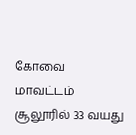கோவை மாவட்டம் சூலூரில் 33 வயது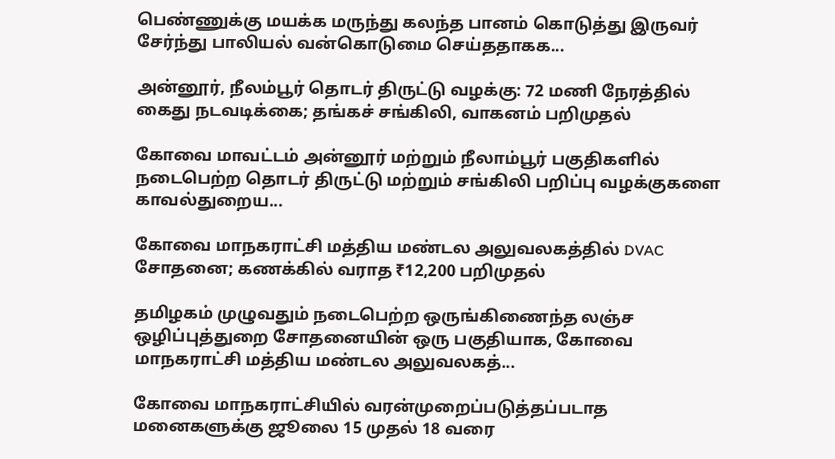பெண்ணுக்கு மயக்க மருந்து கலந்த பானம் கொடுத்து இருவர் சேர்ந்து பாலியல் வன்கொடுமை செய்ததாகக...

அன்னூர், நீலம்பூர் தொடர் திருட்டு வழக்கு: 72 மணி நேரத்தில் கைது நடவடிக்கை; தங்கச் சங்கிலி, வாகனம் பறிமுதல்

கோவை மாவட்டம் அன்னூர் மற்றும் நீலாம்பூர் பகுதிகளில் நடைபெற்ற தொடர் திருட்டு மற்றும் சங்கிலி பறிப்பு வழக்குகளை காவல்துறைய...

கோவை மாநகராட்சி மத்திய மண்டல அலுவலகத்தில் DVAC சோதனை; கணக்கில் வராத ₹12,200 பறிமுதல்

தமிழகம் முழுவதும் நடைபெற்ற ஒருங்கிணைந்த லஞ்ச ஒழிப்புத்துறை சோதனையின் ஒரு பகுதியாக, கோவை மாநகராட்சி மத்திய மண்டல அலுவலகத்...

கோவை மாநகராட்சியில் வரன்முறைப்படுத்தப்படாத மனைகளுக்கு ஜூலை 15 முதல் 18 வரை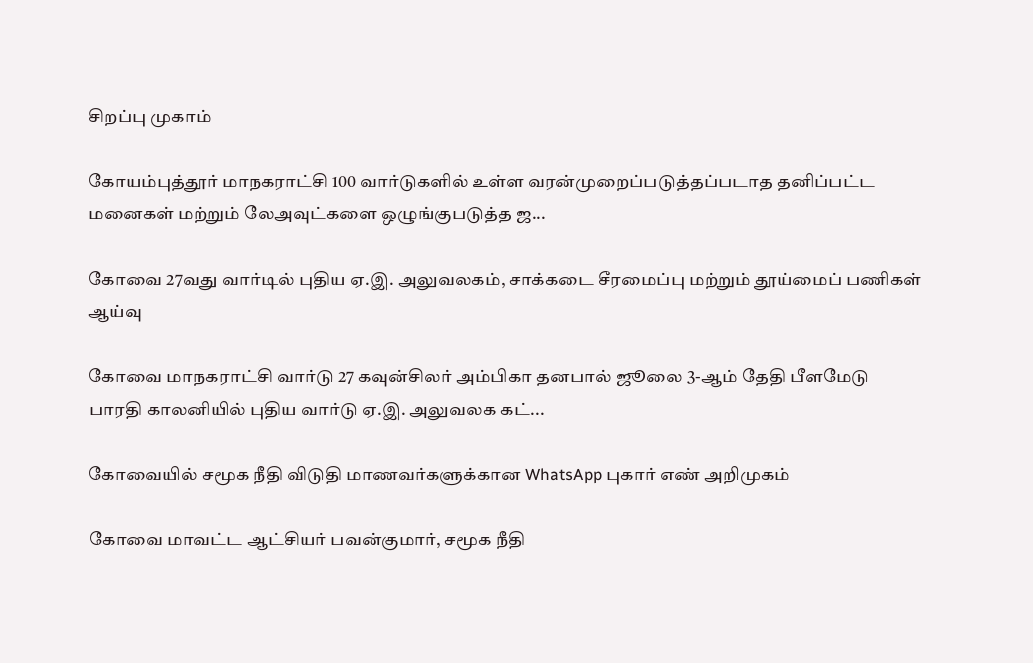சிறப்பு முகாம்

கோயம்புத்தூர் மாநகராட்சி 100 வார்டுகளில் உள்ள வரன்முறைப்படுத்தப்படாத தனிப்பட்ட மனைகள் மற்றும் லேஅவுட்களை ஒழுங்குபடுத்த ஜ...

கோவை 27வது வார்டில் புதிய ஏ.இ. அலுவலகம், சாக்கடை சீரமைப்பு மற்றும் தூய்மைப் பணிகள் ஆய்வு

கோவை மாநகராட்சி வார்டு 27 கவுன்சிலர் அம்பிகா தனபால் ஜூலை 3-ஆம் தேதி பீளமேடு பாரதி காலனியில் புதிய வார்டு ஏ.இ. அலுவலக கட்...

கோவையில் சமூக நீதி விடுதி மாணவர்களுக்கான WhatsApp புகார் எண் அறிமுகம்

கோவை மாவட்ட ஆட்சியர் பவன்குமார், சமூக நீதி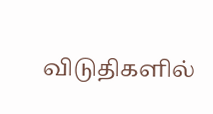விடுதிகளில்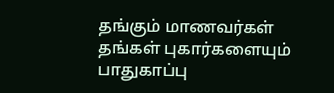தங்கும் மாணவர்கள் தங்கள் புகார்களையும் பாதுகாப்பு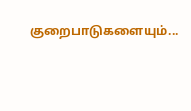குறைபாடுகளையும்...